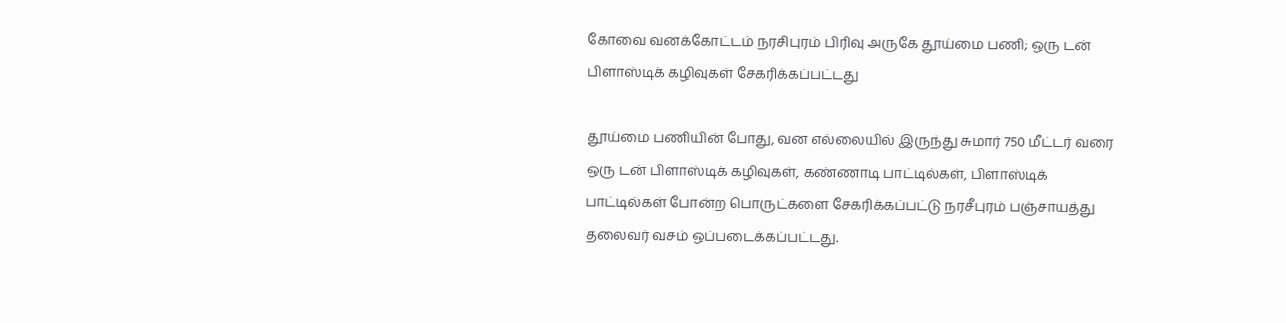கோவை வனக்கோட்டம் நரசிபுரம் பிரிவு அருகே தூய்மை பணி; ஒரு டன் பிளாஸ்டிக் கழிவுகள் சேகரிக்கப்பட்டது

தூய்மை பணியின் போது, வன எல்லையில் இருந்து சுமார் 750 மீட்டர் வரை ஒரு டன் பிளாஸ்டிக் கழிவுகள், கண்ணாடி பாட்டில்கள், பிளாஸ்டிக் பாட்டில்கள் போன்ற பொருட்களை சேகரிக்கப்பட்டு நரசீபுரம் பஞ்சாயத்து தலைவர் வசம் ஒப்படைக்கப்பட்டது.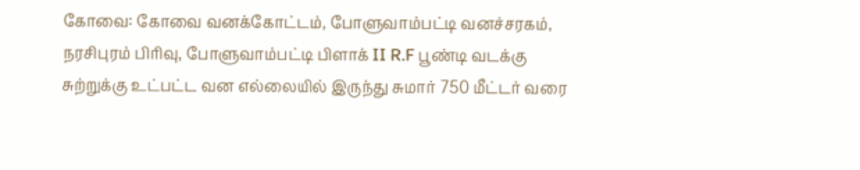கோவை: கோவை வனக்கோட்டம், போளுவாம்பட்டி வனச்சரகம், நரசிபுரம் பிரிவு, போளுவாம்பட்டி பிளாக் II R.F பூண்டி வடக்கு சுற்றுக்கு உட்பட்ட வன எல்லையில் இருந்து சுமார் 750 மீட்டர் வரை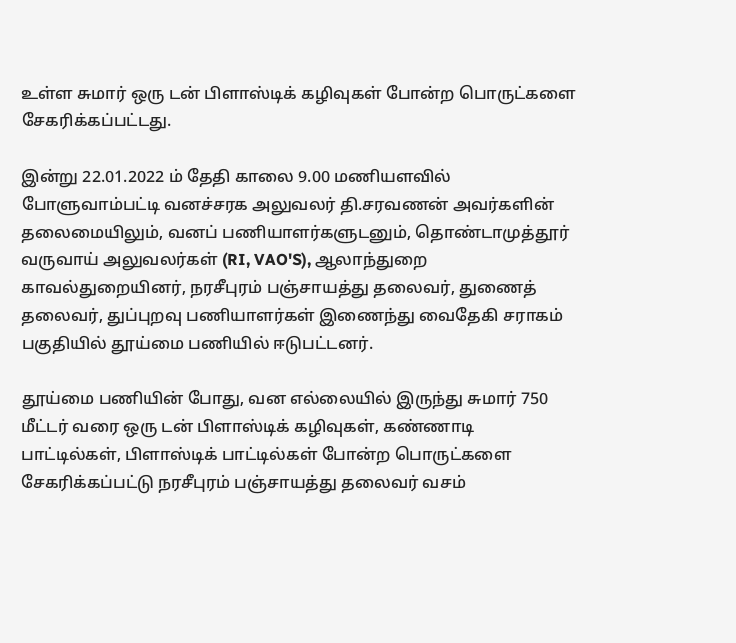உள்ள சுமார் ஒரு டன் பிளாஸ்டிக் கழிவுகள் போன்ற பொருட்களை சேகரிக்கப்பட்டது.

இன்று 22.01.2022 ம் தேதி காலை 9.00 மணியளவில் போளுவாம்பட்டி வனச்சரக அலுவலர் தி.சரவணன் அவர்களின் தலைமையிலும், வனப் பணியாளர்களுடனும், தொண்டாமுத்தூர் வருவாய் அலுவலர்கள் (RI, VAO'S), ஆலாந்துறை காவல்துறையினர், நரசீபுரம் பஞ்சாயத்து தலைவர், துணைத் தலைவர், துப்புறவு பணியாளர்கள் இணைந்து வைதேகி சராகம் பகுதியில் தூய்மை பணியில் ஈடுபட்டனர்.

தூய்மை பணியின் போது, வன எல்லையில் இருந்து சுமார் 750 மீட்டர் வரை ஒரு டன் பிளாஸ்டிக் கழிவுகள், கண்ணாடி பாட்டில்கள், பிளாஸ்டிக் பாட்டில்கள் போன்ற பொருட்களை சேகரிக்கப்பட்டு நரசீபுரம் பஞ்சாயத்து தலைவர் வசம்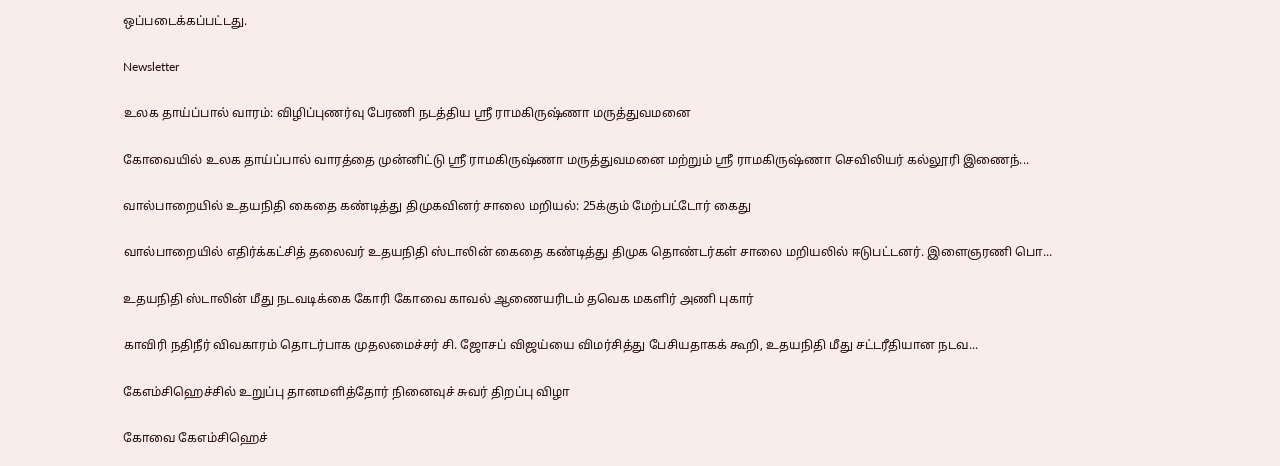ஒப்படைக்கப்பட்டது.

Newsletter

உலக தாய்ப்பால் வாரம்: விழிப்புணர்வு பேரணி நடத்திய ஸ்ரீ ராமகிருஷ்ணா மருத்துவமனை

கோவையில் உலக தாய்ப்பால் வாரத்தை முன்னிட்டு ஸ்ரீ ராமகிருஷ்ணா மருத்துவமனை மற்றும் ஸ்ரீ ராமகிருஷ்ணா செவிலியர் கல்லூரி இணைந்...

வால்பாறையில் உதயநிதி கைதை கண்டித்து திமுகவினர் சாலை மறியல்: 25க்கும் மேற்பட்டோர் கைது

வால்பாறையில் எதிர்க்கட்சித் தலைவர் உதயநிதி ஸ்டாலின் கைதை கண்டித்து திமுக தொண்டர்கள் சாலை மறியலில் ஈடுபட்டனர். இளைஞரணி பொ...

உதயநிதி ஸ்டாலின் மீது நடவடிக்கை கோரி கோவை காவல் ஆணையரிடம் தவெக மகளிர் அணி புகார்

காவிரி நதிநீர் விவகாரம் தொடர்பாக முதலமைச்சர் சி. ஜோசப் விஜய்யை விமர்சித்து பேசியதாகக் கூறி, உதயநிதி மீது சட்டரீதியான நடவ...

கேஎம்சிஹெச்சில் உறுப்பு தானமளித்தோர் நினைவுச் சுவர் திறப்பு விழா

கோவை கேஎம்சிஹெச்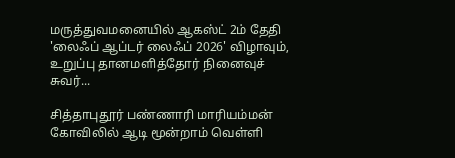மருத்துவமனையில் ஆகஸ்ட் 2ம் தேதி 'லைஃப் ஆப்டர் லைஃப் 2026' விழாவும், உறுப்பு தானமளித்தோர் நினைவுச் சுவர்...

சித்தாபுதூர் பண்ணாரி மாரியம்மன் கோவிலில் ஆடி மூன்றாம் வெள்ளி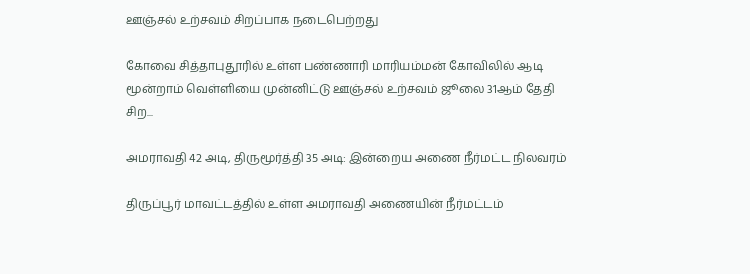ஊஞ்சல் உற்சவம் சிறப்பாக நடைபெற்றது

கோவை சித்தாபுதூரில் உள்ள பண்ணாரி மாரியம்மன் கோவிலில் ஆடி மூன்றாம் வெள்ளியை முன்னிட்டு ஊஞ்சல் உற்சவம் ஜூலை 31ஆம் தேதி சிற...

அமராவதி 42 அடி, திருமூர்த்தி 35 அடி: இன்றைய அணை நீர்மட்ட நிலவரம்

திருப்பூர் மாவட்டத்தில் உள்ள அமராவதி அணையின் நீர்மட்டம்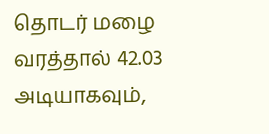தொடர் மழை வரத்தால் 42.03 அடியாகவும்,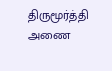திருமூர்த்தி அணை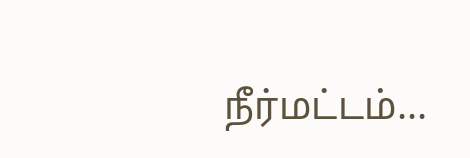நீர்மட்டம்...